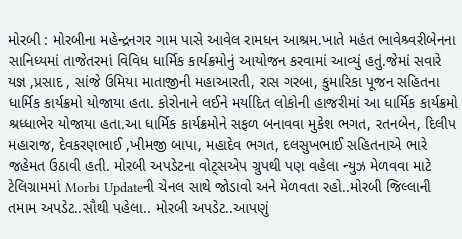મોરબી : મોરબીના મહેન્દ્રનગર ગામ પાસે આવેલ રામધન આશ્રમ.ખાતે મહંત ભાવેશ્ર્વરીબેનના સાનિધ્યમાં તાજેતરમાં વિવિધ ધાર્મિક કાર્યક્રમોનું આયોજન કરવામાં આવ્યું હતું.જેમાં સવારે યજ્ઞ ,પ્રસાદ , સાંજે ઉમિયા માતાજીની મહાઆરતી, રાસ ગરબા, કુમારિકા પૂજન સહિતના ધાર્મિક કાર્યક્રમો યોજાયા હતા. કોરોનાને લઈને મર્યાદિત લોકોની હાજરીમાં આ ધાર્મિક કાર્યક્રમો શ્રધ્ધાભેર યોજાયા હતા.આ ધાર્મિક કાર્યક્રમોને સફળ બનાવવા મુકેશ ભગત, રતનબેન, દિલીપ મહારાજ, દેવકરણભાઈ ,ખીમજી બાપા, મહાદેવ ભગત, દલસુખભાઈ સહિતનાએ ભારે જહેમત ઉઠાવી હતી. મોરબી અપડેટના વોટ્સએપ ગ્રુપથી પણ વહેલા ન્યુઝ મેળવવા માટે ટેલિગ્રામમાં Morbi Updateની ચેનલ સાથે જોડાવો અને મેળવતા રહો..મોરબી જિલ્લાની તમામ અપડેટ..સૌથી પહેલા.. મોરબી અપડેટ..આપણું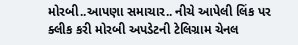મોરબી..આપણા સમાચાર.. નીચે આપેલી લિંક પર ક્લીક કરી મોરબી અપડેટની ટેલિગ્રામ ચેનલ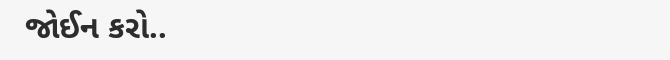જોઈન કરો..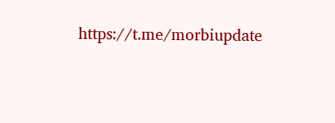https://t.me/morbiupdate